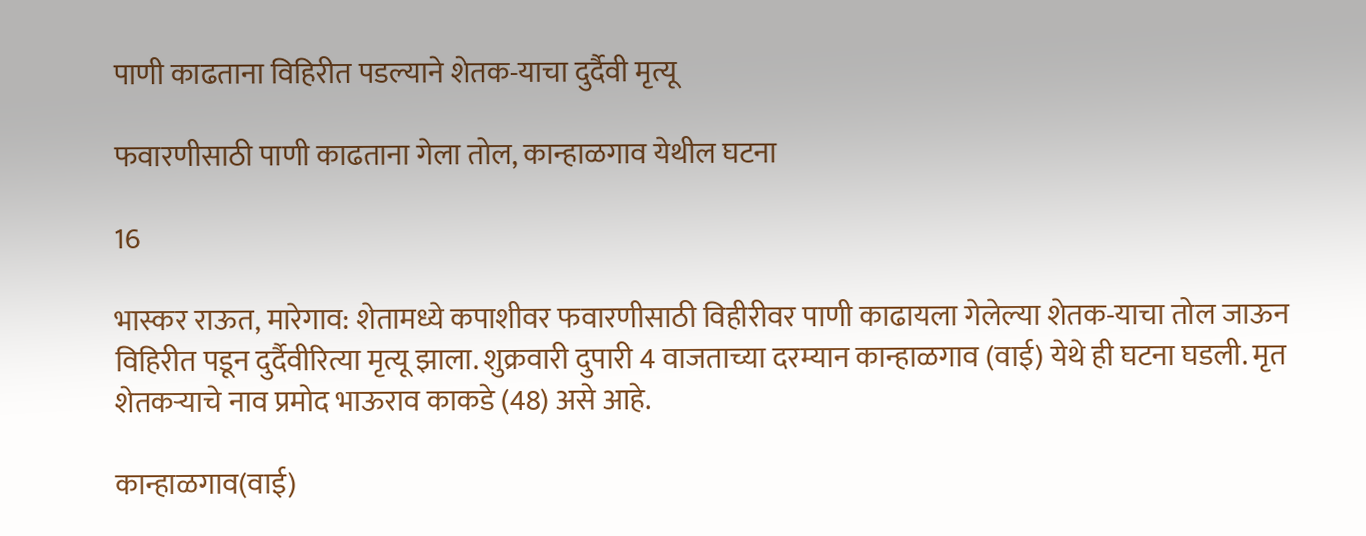पाणी काढताना विहिरीत पडल्याने शेतक-याचा दुर्दैवी मृत्यू

फवारणीसाठी पाणी काढताना गेला तोल, कान्हाळगाव येथील घटना

16

भास्कर राऊत, मारेगाव: शेतामध्ये कपाशीवर फवारणीसाठी विहीरीवर पाणी काढायला गेलेल्या शेतक-याचा तोल जाऊन विहिरीत पडून दुर्दैवीरित्या मृत्यू झाला. शुक्रवारी दुपारी 4 वाजताच्या दरम्यान कान्हाळगाव (वाई) येथे ही घटना घडली. मृत शेतकऱ्याचे नाव प्रमोद भाऊराव काकडे (48) असे आहे.

कान्हाळगाव(वाई)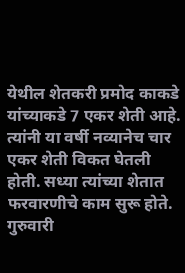येथील शेतकरी प्रमोद काकडे यांच्याकडे 7 एकर शेती आहे. त्यांनी या वर्षी नव्यानेच चार एकर शेती विकत घेतली होती. सध्या त्यांच्या शेतात फरवारणीचे काम सुरू होते. गुरुवारी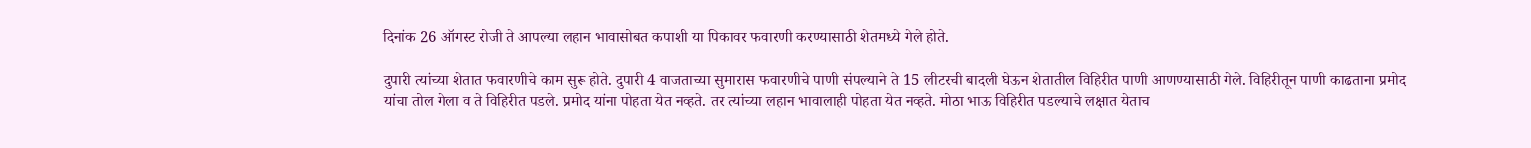दिनांक 26 ऑगस्ट रोजी ते आपल्या लहान भावासोबत कपाशी या पिकावर फवारणी करण्यासाठी शेतमध्ये गेले होते.

दुपारी त्यांच्या शेतात फवारणीचे काम सुरू होते. दुपारी 4 वाजताच्या सुमारास फवारणीचे पाणी संपल्याने ते 15 लीटरची बादली घेऊन शेतातील विहिरीत पाणी आणण्यासाठी गेले. विहिरीतून पाणी काढताना प्रमोद यांचा तोल गेला व ते विहिरीत पडले. प्रमोद यांना पोहता येत नव्हते. तर त्यांच्या लहान भावालाही पोहता येत नव्हते. मोठा भाऊ विहिरीत पडल्याचे लक्षात येताच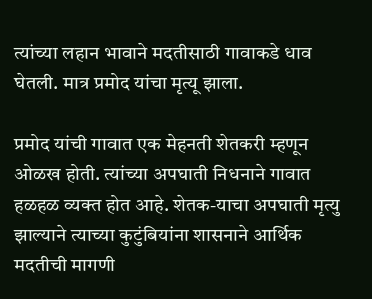त्यांच्या लहान भावाने मदतीसाठी गावाकडे धाव घेतली. मात्र प्रमोद यांचा मृत्यू झाला.

प्रमोद यांची गावात एक मेहनती शेतकरी म्हणून ओळख होती. त्यांच्या अपघाती निधनाने गावात हळहळ व्यक्त होत आहे. शेतक-याचा अपघाती मृत्यु झाल्याने त्याच्या कुटुंबियांना शासनाने आर्थिक मदतीची मागणी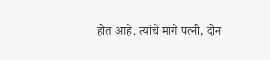होत आहे. त्यांचे मागे पत्नी, दोन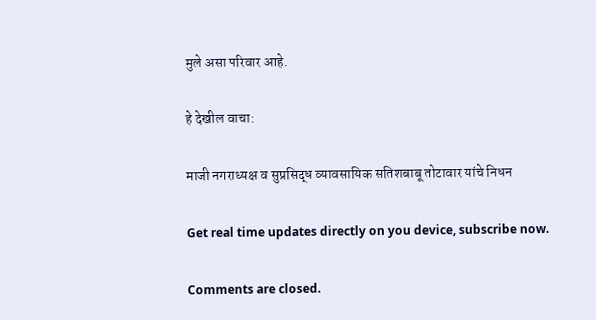मुले असा परिवार आहे.

हे देखील वाचा:

माजी नगराध्यक्ष व सुप्रसिद्ध व्यावसायिक सतिशबाबू तोटावार यांचे निधन

Get real time updates directly on you device, subscribe now.

Comments are closed.